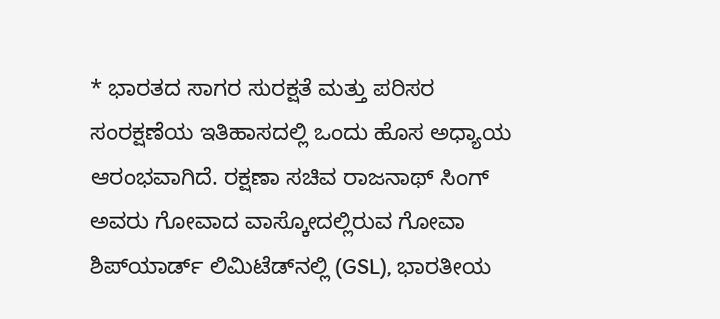* ಭಾರತದ ಸಾಗರ ಸುರಕ್ಷತೆ ಮತ್ತು ಪರಿಸರ ಸಂರಕ್ಷಣೆಯ ಇತಿಹಾಸದಲ್ಲಿ ಒಂದು ಹೊಸ ಅಧ್ಯಾಯ ಆರಂಭವಾಗಿದೆ. ರಕ್ಷಣಾ ಸಚಿವ ರಾಜನಾಥ್ ಸಿಂಗ್ ಅವರು ಗೋವಾದ ವಾಸ್ಕೋದಲ್ಲಿರುವ ಗೋವಾ ಶಿಪ್‌ಯಾರ್ಡ್ ಲಿಮಿಟೆಡ್‌ನಲ್ಲಿ (GSL), ಭಾರತೀಯ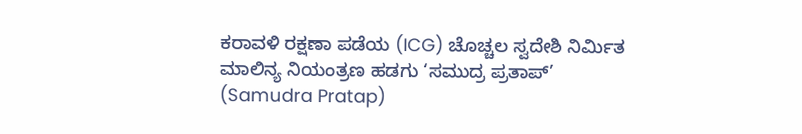ಕರಾವಳಿ ರಕ್ಷಣಾ ಪಡೆಯ (ICG) ಚೊಚ್ಚಲ ಸ್ವದೇಶಿ ನಿರ್ಮಿತ ಮಾಲಿನ್ಯ ನಿಯಂತ್ರಣ ಹಡಗು ‘ಸಮುದ್ರ ಪ್ರತಾಪ್’ (Samudra Pratap)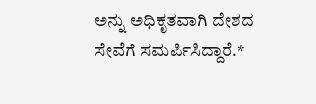ಅನ್ನು ಅಧಿಕೃತವಾಗಿ ದೇಶದ ಸೇವೆಗೆ ಸಮರ್ಪಿಸಿದ್ದಾರೆ.*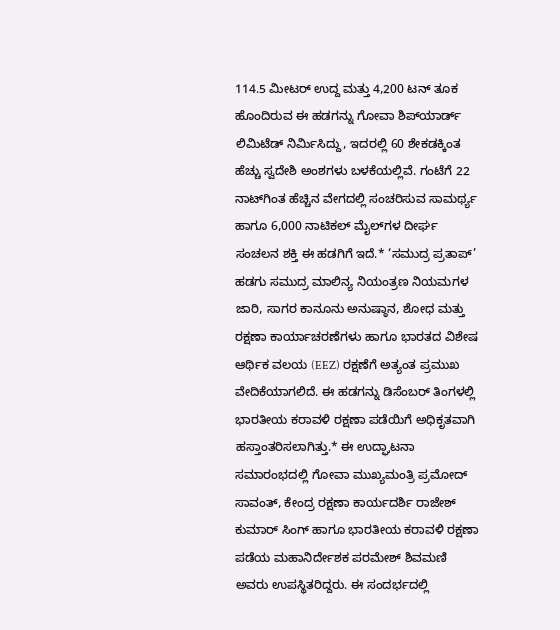114.5 ಮೀಟರ್ ಉದ್ದ ಮತ್ತು 4,200 ಟನ್ ತೂಕ ಹೊಂದಿರುವ ಈ ಹಡಗನ್ನು ಗೋವಾ ಶಿಪ್‌ಯಾರ್ಡ್ ಲಿಮಿಟೆಡ್ ನಿರ್ಮಿಸಿದ್ದು, ಇದರಲ್ಲಿ 60 ಶೇಕಡಕ್ಕಿಂತ ಹೆಚ್ಚು ಸ್ವದೇಶಿ ಅಂಶಗಳು ಬಳಕೆಯಲ್ಲಿವೆ. ಗಂಟೆಗೆ 22 ನಾಟ್‌ಗಿಂತ ಹೆಚ್ಚಿನ ವೇಗದಲ್ಲಿ ಸಂಚರಿಸುವ ಸಾಮರ್ಥ್ಯ ಹಾಗೂ 6,000 ನಾಟಿಕಲ್ ಮೈಲ್‌ಗಳ ದೀರ್ಘ ಸಂಚಲನ ಶಕ್ತಿ ಈ ಹಡಗಿಗೆ ಇದೆ.* ‘ಸಮುದ್ರ ಪ್ರತಾಪ್’ ಹಡಗು ಸಮುದ್ರ ಮಾಲಿನ್ಯ ನಿಯಂತ್ರಣ ನಿಯಮಗಳ ಜಾರಿ, ಸಾಗರ ಕಾನೂನು ಅನುಷ್ಠಾನ, ಶೋಧ ಮತ್ತು ರಕ್ಷಣಾ ಕಾರ್ಯಾಚರಣೆಗಳು ಹಾಗೂ ಭಾರತದ ವಿಶೇಷ ಆರ್ಥಿಕ ವಲಯ (EEZ) ರಕ್ಷಣೆಗೆ ಅತ್ಯಂತ ಪ್ರಮುಖ ವೇದಿಕೆಯಾಗಲಿದೆ. ಈ ಹಡಗನ್ನು ಡಿಸೆಂಬರ್ ತಿಂಗಳಲ್ಲಿ ಭಾರತೀಯ ಕರಾವಳಿ ರಕ್ಷಣಾ ಪಡೆಯಿಗೆ ಅಧಿಕೃತವಾಗಿ ಹಸ್ತಾಂತರಿಸಲಾಗಿತ್ತು.* ಈ ಉದ್ಘಾಟನಾ ಸಮಾರಂಭದಲ್ಲಿ ಗೋವಾ ಮುಖ್ಯಮಂತ್ರಿ ಪ್ರಮೋದ್ ಸಾವಂತ್, ಕೇಂದ್ರ ರಕ್ಷಣಾ ಕಾರ್ಯದರ್ಶಿ ರಾಜೇಶ್ ಕುಮಾರ್ ಸಿಂಗ್ ಹಾಗೂ ಭಾರತೀಯ ಕರಾವಳಿ ರಕ್ಷಣಾ ಪಡೆಯ ಮಹಾನಿರ್ದೇಶಕ ಪರಮೇಶ್ ಶಿವಮಣಿ ಅವರು ಉಪಸ್ಥಿತರಿದ್ದರು. ಈ ಸಂದರ್ಭದಲ್ಲಿ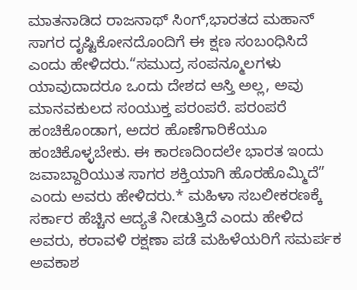ಮಾತನಾಡಿದ ರಾಜನಾಥ್ ಸಿಂಗ್,ಭಾರತದ ಮಹಾನ್ ಸಾಗರ ದೃಷ್ಟಿಕೋನದೊಂದಿಗೆ ಈ ಕ್ಷಣ ಸಂಬಂಧಿಸಿದೆ ಎಂದು ಹೇಳಿದರು.“ಸಮುದ್ರ ಸಂಪನ್ಮೂಲಗಳು ಯಾವುದಾದರೂ ಒಂದು ದೇಶದ ಆಸ್ತಿ ಅಲ್ಲ, ಅವು ಮಾನವಕುಲದ ಸಂಯುಕ್ತ ಪರಂಪರೆ. ಪರಂಪರೆ ಹಂಚಿಕೊಂಡಾಗ, ಅದರ ಹೊಣೆಗಾರಿಕೆಯೂ ಹಂಚಿಕೊಳ್ಳಬೇಕು. ಈ ಕಾರಣದಿಂದಲೇ ಭಾರತ ಇಂದು ಜವಾಬ್ದಾರಿಯುತ ಸಾಗರ ಶಕ್ತಿಯಾಗಿ ಹೊರಹೊಮ್ಮಿದೆ” ಎಂದು ಅವರು ಹೇಳಿದರು.* ಮಹಿಳಾ ಸಬಲೀಕರಣಕ್ಕೆ ಸರ್ಕಾರ ಹೆಚ್ಚಿನ ಆದ್ಯತೆ ನೀಡುತ್ತಿದೆ ಎಂದು ಹೇಳಿದ ಅವರು, ಕರಾವಳಿ ರಕ್ಷಣಾ ಪಡೆ ಮಹಿಳೆಯರಿಗೆ ಸಮರ್ಪಕ ಅವಕಾಶ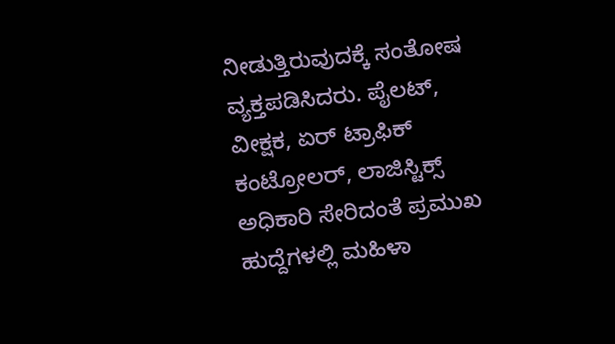ನೀಡುತ್ತಿರುವುದಕ್ಕೆ ಸಂತೋಷ ವ್ಯಕ್ತಪಡಿಸಿದರು. ಪೈಲಟ್, ವೀಕ್ಷಕ, ಏರ್ ಟ್ರಾಫಿಕ್ ಕಂಟ್ರೋಲರ್, ಲಾಜಿಸ್ಟಿಕ್ಸ್ ಅಧಿಕಾರಿ ಸೇರಿದಂತೆ ಪ್ರಮುಖ ಹುದ್ದೆಗಳಲ್ಲಿ ಮಹಿಳಾ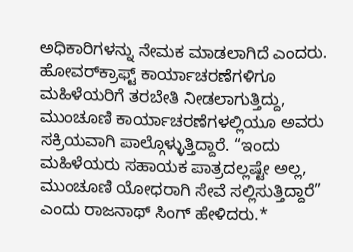ಅಧಿಕಾರಿಗಳನ್ನು ನೇಮಕ ಮಾಡಲಾಗಿದೆ ಎಂದರು. ಹೋವರ್‌ಕ್ರಾಫ್ಟ್ ಕಾರ್ಯಾಚರಣೆಗಳಿಗೂ ಮಹಿಳೆಯರಿಗೆ ತರಬೇತಿ ನೀಡಲಾಗುತ್ತಿದ್ದು, ಮುಂಚೂಣಿ ಕಾರ್ಯಾಚರಣೆಗಳಲ್ಲಿಯೂ ಅವರು ಸಕ್ರಿಯವಾಗಿ ಪಾಲ್ಗೊಳ್ಳುತ್ತಿದ್ದಾರೆ. “ಇಂದು ಮಹಿಳೆಯರು ಸಹಾಯಕ ಪಾತ್ರದಲ್ಲಷ್ಟೇ ಅಲ್ಲ, ಮುಂಚೂಣಿ ಯೋಧರಾಗಿ ಸೇವೆ ಸಲ್ಲಿಸುತ್ತಿದ್ದಾರೆ” ಎಂದು ರಾಜನಾಥ್ ಸಿಂಗ್ ಹೇಳಿದರು.*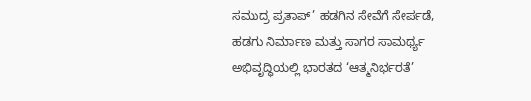ಸಮುದ್ರ ಪ್ರತಾಪ್’ ಹಡಗಿನ ಸೇವೆಗೆ ಸೇರ್ಪಡೆ, ಹಡಗು ನಿರ್ಮಾಣ ಮತ್ತು ಸಾಗರ ಸಾಮರ್ಥ್ಯ ಅಭಿವೃದ್ಧಿಯಲ್ಲಿ ಭಾರತದ ‘ಆತ್ಮನಿರ್ಭರತೆ’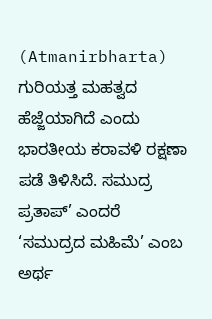(Atmanirbharta) ಗುರಿಯತ್ತ ಮಹತ್ವದ ಹೆಜ್ಜೆಯಾಗಿದೆ ಎಂದು ಭಾರತೀಯ ಕರಾವಳಿ ರಕ್ಷಣಾ ಪಡೆ ತಿಳಿಸಿದೆ. ಸಮುದ್ರ ಪ್ರತಾಪ್’ ಎಂದರೆ ‘ಸಮುದ್ರದ ಮಹಿಮೆ’ ಎಂಬ ಅರ್ಥ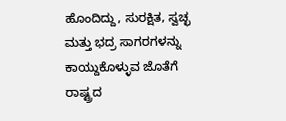ಹೊಂದಿದ್ದು, ಸುರಕ್ಷಿತ, ಸ್ವಚ್ಛ ಮತ್ತು ಭದ್ರ ಸಾಗರಗಳನ್ನು ಕಾಯ್ದುಕೊಳ್ಳುವ ಜೊತೆಗೆ ರಾಷ್ಟ್ರದ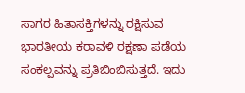ಸಾಗರ ಹಿತಾಸಕ್ತಿಗಳನ್ನು ರಕ್ಷಿಸುವ ಭಾರತೀಯ ಕರಾವಳಿ ರಕ್ಷಣಾ ಪಡೆಯ ಸಂಕಲ್ಪವನ್ನು ಪ್ರತಿಬಿಂಬಿಸುತ್ತದೆ. ಇದು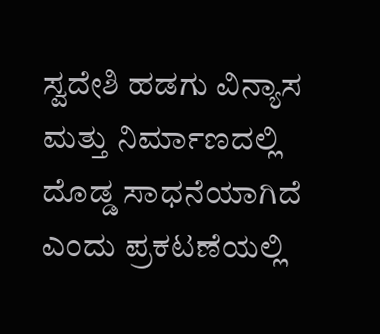ಸ್ವದೇಶಿ ಹಡಗು ವಿನ್ಯಾಸ ಮತ್ತು ನಿರ್ಮಾಣದಲ್ಲಿ ದೊಡ್ಡ ಸಾಧನೆಯಾಗಿದೆ ಎಂದು ಪ್ರಕಟಣೆಯಲ್ಲಿ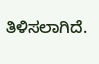ತಿಳಿಸಲಾಗಿದೆ.